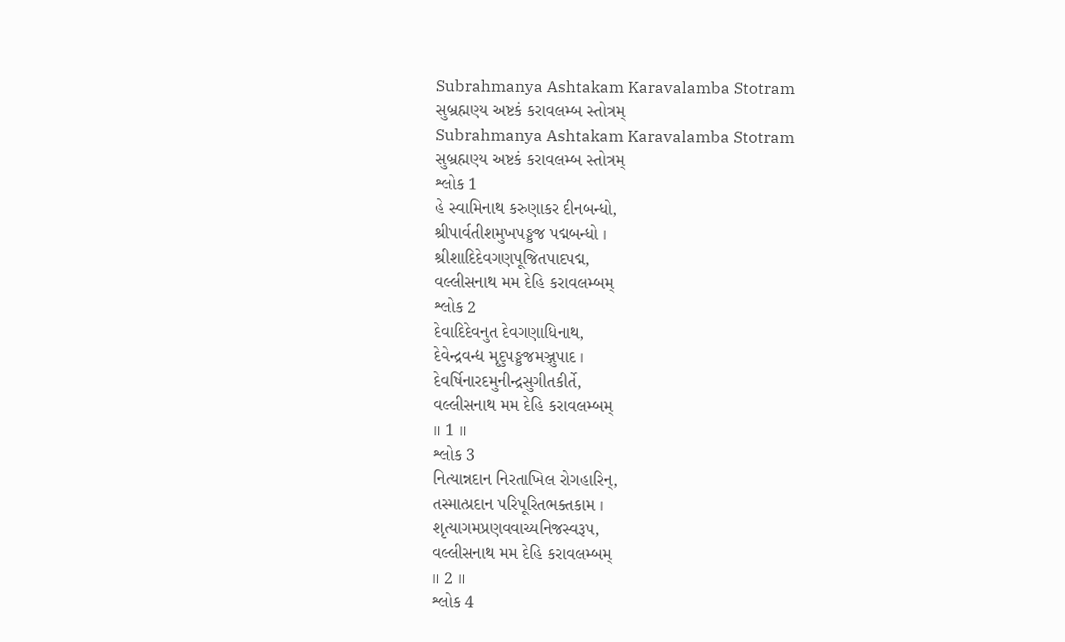Subrahmanya Ashtakam Karavalamba Stotram
સુબ્રહ્મણ્ય અષ્ટકં કરાવલમ્બ સ્તોત્રમ્
Subrahmanya Ashtakam Karavalamba Stotram
સુબ્રહ્મણ્ય અષ્ટકં કરાવલમ્બ સ્તોત્રમ્
શ્લોક 1
હે સ્વામિનાથ કરુણાકર દીનબન્ધો,
શ્રીપાર્વતીશમુખપઙ્કજ પદ્મબન્ધો ।
શ્રીશાદિદેવગણપૂજિતપાદપદ્મ,
વલ્લીસનાથ મમ દેહિ કરાવલમ્બમ્
શ્લોક 2
દેવાદિદેવનુત દેવગણાધિનાથ,
દેવેન્દ્રવન્દ્ય મૃદુપઙ્કજમઞ્જુપાદ ।
દેવર્ષિનારદમુનીન્દ્રસુગીતકીર્તે,
વલ્લીસનાથ મમ દેહિ કરાવલમ્બમ્
॥ 1 ॥
શ્લોક 3
નિત્યાન્નદાન નિરતાખિલ રોગહારિન્,
તસ્માત્પ્રદાન પરિપૂરિતભક્તકામ ।
શૃત્યાગમપ્રણવવાચ્યનિજસ્વરૂપ,
વલ્લીસનાથ મમ દેહિ કરાવલમ્બમ્
॥ 2 ॥
શ્લોક 4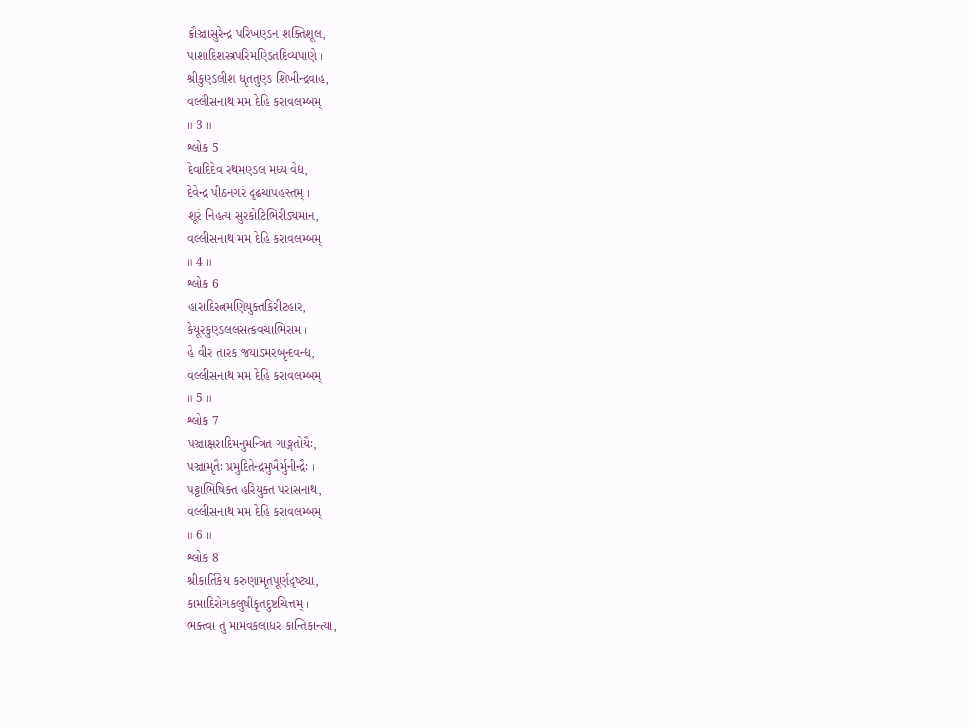ક્રૌઞ્ચાસુરેન્દ્ર પરિખણ્ડન શક્તિશૂલ,
પાશાદિશસ્ત્રપરિમણ્ડિતદિવ્યપાણે ।
શ્રીકુણ્ડલીશ ધૃતતુણ્ડ શિખીન્દ્રવાહ,
વલ્લીસનાથ મમ દેહિ કરાવલમ્બમ્
॥ 3 ॥
શ્લોક 5
દેવાદિદેવ રથમણ્ડલ મધ્ય વેદ્ય,
દેવેન્દ્ર પીઠનગરં દૃઢચાપહસ્તમ્ ।
શૂરં નિહત્ય સુરકોટિભિરીડ્યમાન,
વલ્લીસનાથ મમ દેહિ કરાવલમ્બમ્
॥ 4 ॥
શ્લોક 6
હારાદિરત્નમણિયુક્તકિરીટહાર,
કેયૂરકુણ્ડલલસત્કવચાભિરામ ।
હે વીર તારક જયાઽમરબૃન્દવન્દ્ય,
વલ્લીસનાથ મમ દેહિ કરાવલમ્બમ્
॥ 5 ॥
શ્લોક 7
પઞ્ચાક્ષરાદિમનુમન્ત્રિત ગાઙ્ગતોયૈઃ,
પઞ્ચામૃતૈઃ પ્રમુદિતેન્દ્રમુખૈર્મુનીન્દ્રૈઃ ।
પટ્ટાભિષિક્ત હરિયુક્ત પરાસનાથ,
વલ્લીસનાથ મમ દેહિ કરાવલમ્બમ્
॥ 6 ॥
શ્લોક 8
શ્રીકાર્તિકેય કરુણામૃતપૂર્ણદૃષ્ટ્યા,
કામાદિરોગકલુષીકૃતદુષ્ટચિત્તમ્ ।
ભક્ત્વા તુ મામવકલાધર કાન્તિકાન્ત્યા,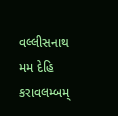વલ્લીસનાથ મમ દેહિ કરાવલમ્બમ્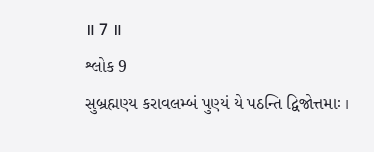॥ 7 ॥
શ્લોક 9
સુબ્રહ્મણ્ય કરાવલમ્બં પુણ્યં યે પઠન્તિ દ્વિજોત્તમાઃ ।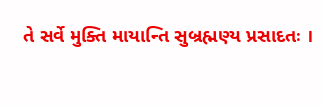તે સર્વે મુક્તિ માયાન્તિ સુબ્રહ્મણ્ય પ્રસાદતઃ ।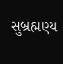સુબ્રહ્મણ્ય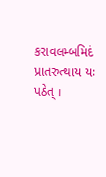કરાવલમ્બમિદં પ્રાતરુત્થાય યઃ પઠેત્ ।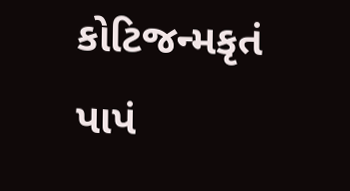કોટિજન્મકૃતં પાપં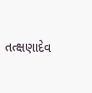તત્ક્ષણાદેવ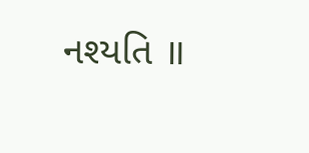નશ્યતિ ॥